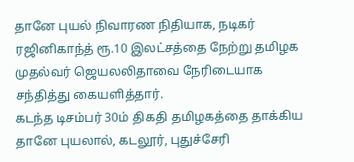தானே புயல் நிவாரண நிதியாக, நடிகர் ரஜினிகாந்த் ரூ.10 இலட்சத்தை நேற்று தமிழக முதல்வர் ஜெயலலிதாவை நேரிடையாக சந்தித்து கையளித்தார்.
கடந்த டிசம்பர் 30ம் திகதி தமிழகத்தை தாக்கிய தானே புயலால், கடலூர், புதுச்சேரி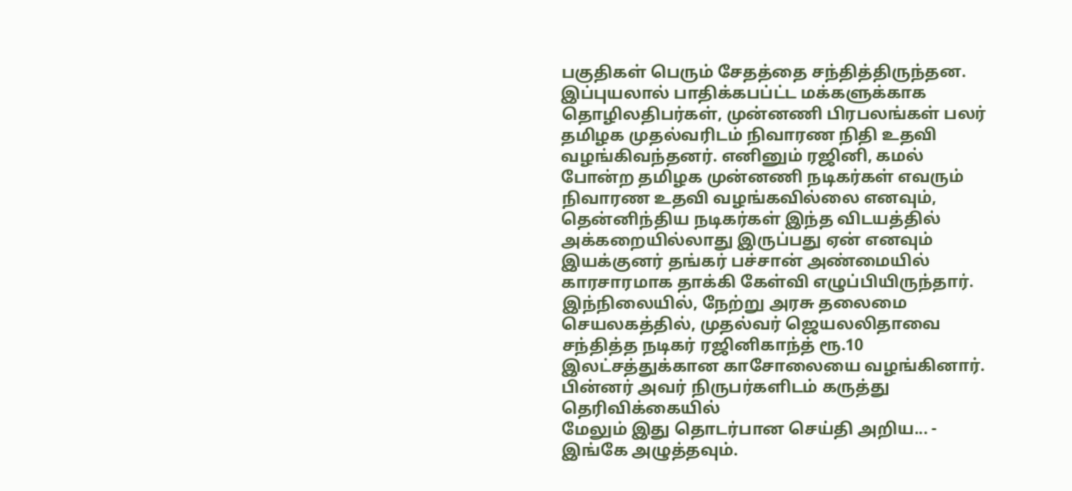பகுதிகள் பெரும் சேதத்தை சந்தித்திருந்தன. இப்புயலால் பாதிக்கபப்ட்ட மக்களுக்காக தொழிலதிபர்கள், முன்னணி பிரபலங்கள் பலர் தமிழக முதல்வரிடம் நிவாரண நிதி உதவி வழங்கிவந்தனர். எனினும் ரஜினி, கமல் போன்ற தமிழக முன்னணி நடிகர்கள் எவரும் நிவாரண உதவி வழங்கவில்லை எனவும், தென்னிந்திய நடிகர்கள் இந்த விடயத்தில் அக்கறையில்லாது இருப்பது ஏன் எனவும் இயக்குனர் தங்கர் பச்சான் அண்மையில் காரசாரமாக தாக்கி கேள்வி எழுப்பியிருந்தார்.
இந்நிலையில், நேற்று அரசு தலைமை செயலகத்தில், முதல்வர் ஜெயலலிதாவை சந்தித்த நடிகர் ரஜினிகாந்த் ரூ.10 இலட்சத்துக்கான காசோலையை வழங்கினார். பின்னர் அவர் நிருபர்களிடம் கருத்து தெரிவிக்கையில்
மேலும் இது தொடர்பான செய்தி அறிய... - இங்கே அழுத்தவும்.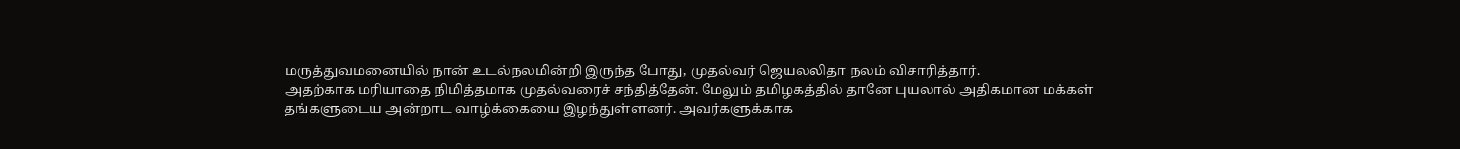மருத்துவமனையில் நான் உடல்நலமின்றி இருந்த போது, முதல்வர் ஜெயலலிதா நலம் விசாரித்தார்.
அதற்காக மரியாதை நிமித்தமாக முதல்வரைச் சந்தித்தேன். மேலும் தமிழகத்தில் தானே புயலால் அதிகமான மக்கள் தங்களுடைய அன்றாட வாழ்க்கையை இழந்துள்ளனர். அவர்களுக்காக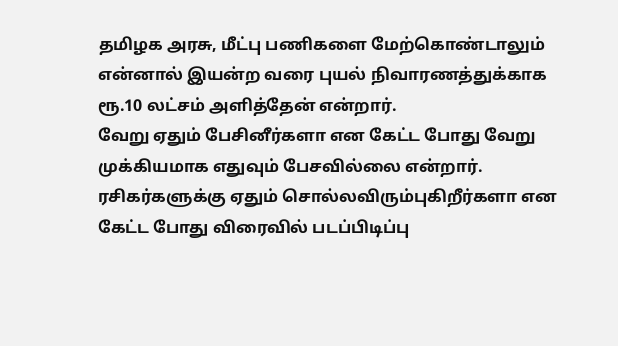தமிழக அரசு, மீட்பு பணிகளை மேற்கொண்டாலும் என்னால் இயன்ற வரை புயல் நிவாரணத்துக்காக ரூ.10 லட்சம் அளித்தேன் என்றார்.
வேறு ஏதும் பேசினீர்களா என கேட்ட போது வேறு முக்கியமாக எதுவும் பேசவில்லை என்றார். ரசிகர்களுக்கு ஏதும் சொல்லவிரும்புகிறீர்களா என கேட்ட போது விரைவில் படப்பிடிப்பு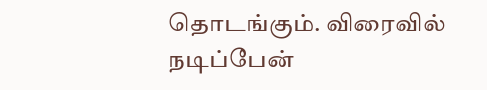தொடங்கும். விரைவில் நடிப்பேன்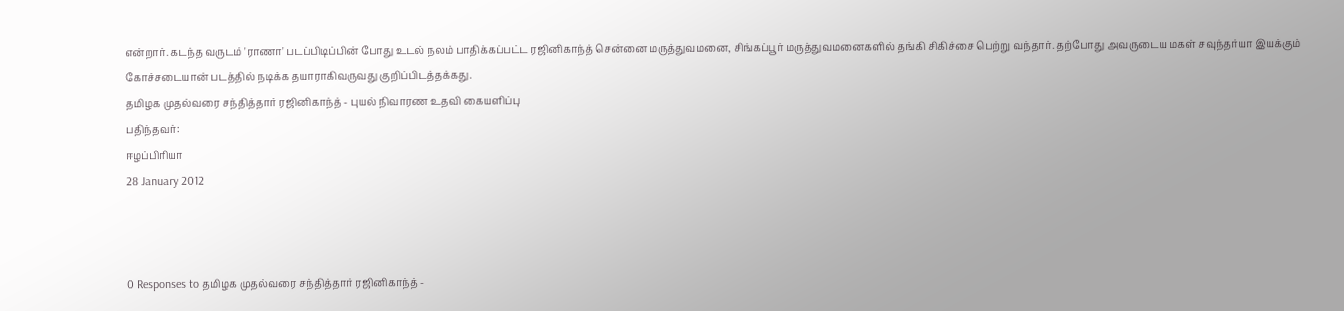என்றார். கடந்த வருடம் 'ராணா' படப்பிடிப்பின் போது உடல் நலம் பாதிக்கப்பட்ட ரஜினிகாந்த் சென்னை மருத்துவமனை, சிங்கப்பூர் மருத்துவமனைகளில் தங்கி சிகிச்சை பெற்று வந்தார். தற்போது அவருடைய மகள் சவுந்தர்யா இயக்கும் கோச்சடையான் படத்தில் நடிக்க தயாராகிவருவது குறிப்பிடத்தக்கது.
தமிழக முதல்வரை சந்தித்தார் ரஜினிகாந்த் - புயல் நிவாரண உதவி கையளிப்பு
பதிந்தவர்:
ஈழப்பிரியா
28 January 2012



0 Responses to தமிழக முதல்வரை சந்தித்தார் ரஜினிகாந்த் -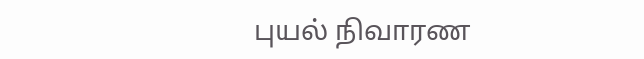புயல் நிவாரண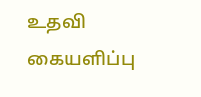உதவி கையளிப்பு